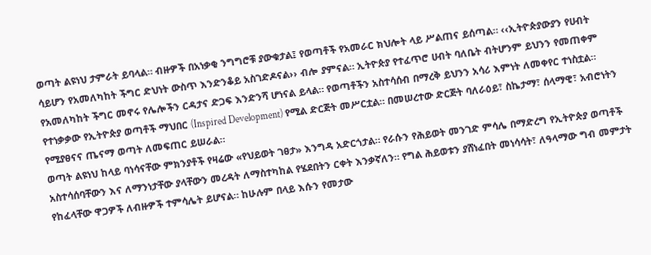ወጣት ልዩነህ ታምራት ይባላል። ብዙዎች በአነቃቂ ንግግሮቹ ያውቁታል፤ የወጣቶች የአመራር ክህሎት ላይ ሥልጠና ይሰጣል። ‹‹ኢትዮጵያውያን የሀብት ሳይሆን የአመለካከት ችግር ድህነት ውስጥ እንድንቆይ አስገድዶናል›› ብሎ ያምናል። ኢትዮጵያ የተፈጥሮ ሀብት ባለቤት ብትሆንም ይህንን የመጠቀም የአመለካከት ችግር መኖሩ የሌሎችን ርዳታና ድጋፍ እንድንሻ ሆነናል ይላል። የወጣቶችን አስተሳሰብ በማረቅ ይህንን አሳሪ እምነት ለመቀየር ተነስቷል። የተነቃቃው የኢትዮጵያ ወጣቶች ማህበር (Inspired Development) የሚል ድርጅት መሥርቷል። በመሠረተው ድርጅት ባለራዕይ፣ ስኬታማ፣ ሰላማዊ፣ አብሮነትን የሚያፀናና ጤናማ ወጣት ለመፍጠር ይሠራል።
ወጣት ልዩነህ ከላይ ባነሳናቸው ምክንያቶች የዛሬው «የህይወት ገፀታ» እንግዳ አድርጎታል። የራሱን የሕይወት መንገድ ምሳሌ በማድረግ የኢትዮጵያ ወጣቶች አስተሳሰባቸውን እና ለማንነታቸው ያላቸውን መረዳት ለማስተካከል የሄደበትን ርቀት እንቃኛለን። የግል ሕይወቱን ያሸነፈበት መነሳሳት፣ ለዓላማው ግብ መምታት የከፈላቸው ዋጋዎች ለብዙዎች ተምሳሌት ይሆናል። ከሁሉም በላይ እሱን የመታው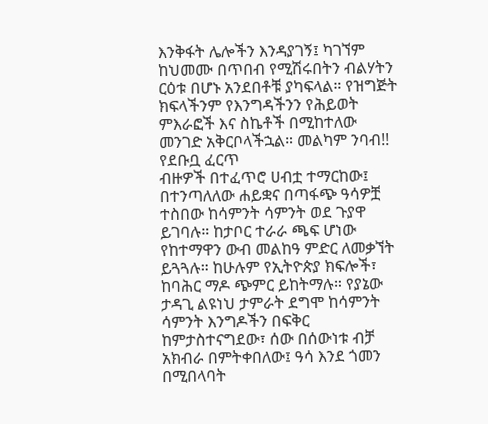እንቅፋት ሌሎችን እንዳያገኝ፤ ካገኘም ከህመሙ በጥበብ የሚሽሩበትን ብልሃትን ርዕቱ በሆኑ አንደበቶቹ ያካፍላል። የዝግጅት ክፍላችንም የእንግዳችንን የሕይወት ምእራፎች እና ስኬቶች በሚከተለው መንገድ አቅርቦላችኋል። መልካም ንባብ!!
የደቡቧ ፈርጥ
ብዙዎች በተፈጥሮ ሀብቷ ተማርከው፤ በተንጣለለው ሐይቋና በጣፋጭ ዓሳዎቿ ተስበው ከሳምንት ሳምንት ወደ ጉያዋ ይገባሉ። ከታቦር ተራራ ጫፍ ሆነው የከተማዋን ውብ መልከዓ ምድር ለመቃኘት ይጓጓሉ። ከሁሉም የኢትዮጵያ ክፍሎች፣ ከባሕር ማዶ ጭምር ይከትማሉ። የያኔው ታዳጊ ልዩነህ ታምራት ደግሞ ከሳምንት ሳምንት እንግዶችን በፍቅር ከምታስተናግደው፣ ሰው በሰውነቱ ብቻ አክብራ በምትቀበለው፤ ዓሳ እንደ ጎመን በሚበላባት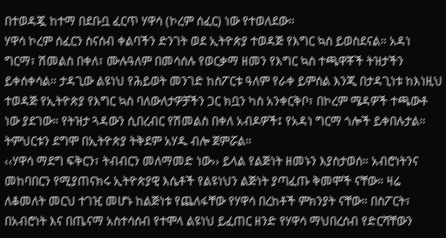በተወዳጇ ከተማ በደቡቧ ፈርጥ ሃዋሳ (ኮረም ሰፈር) ነው የተወለደው።
ሃዋሳ ኮረም ሰፈርን ስናሰብ ቀልባችን ድንገት ወደ ኢትዮጵያ ተወዳጅ የእግር ኳስ ይወስደናል። አዳነ ግርማ፣ ሽመልስ በቀለ፣ ሙሉዓለም በመሳሰሉ የወርቃማ ዘመን የእግር ኳስ ተጫዋቾች ትዝታችን ይቀሰቀሳል። ታዳጊው ልዩነህ የሕይወት መንገድ ከስፖርቱ ዓለም የራቀ ይምሰል እንጂ በታዳጊነቱ ከእነዚህ ተወዳጅ የኢትዮጵያ የእግር ኳስ ባለውለታዎቻችን ጋር ክቧን ካስ አንቀርቅቦ፣ በኮረም ሜዳዎች ተጫውቶ ነው ያደገው። የትዝታ ጓዳውን ሲበረብር የሽመልስ በቀለ አብዶዎች፤ የአዳነ ግርማ ጎሎች ይቀበሉታል። ትምህርቱን ደግሞ በኢትዮጵያ ትቅደም አሃዱ ብሎ ጀምሯል።
‹‹ሃዋሳ ማደግ ፍቅርን፣ ትብብርን መለማመድ ነው›› ይላል የልጅነት ዘመኑን እያስታወሰ። አብሮነትንና መከባበርን የሚያጠናክሩ ኢትዮጵያዊ እሴቶች የልዩነህን ልጅነት ያጣፈጡ ቅመሞች ናቸው። ዛሬ ለቆመለት መርህ ተገዢ መሆኑ ከልጅነቱ የጨለፋቸው የሃዋሳ በረከቶች ምክንያት ናቸው። በስፖርት፣ በአብሮነት እና በጤናማ አስተሳሰብ የተሞላ ልዩነህ ይፈጠር ዘንድ የሃዋሳ ማህበረሰብ የድርሻቸውን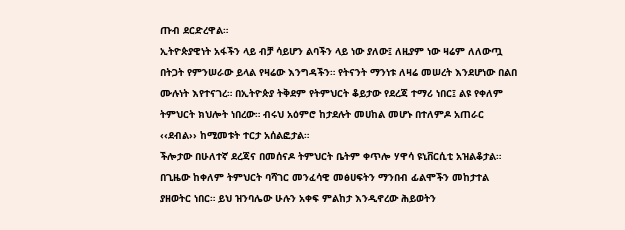ጡብ ደርድረዋል።
ኢትዮጵያዊነት አፋችን ላይ ብቻ ሳይሆን ልባችን ላይ ነው ያለው፤ ለዚያም ነው ዛሬም ለለውጧ በትጋት የምንሠራው ይላል የዛሬው እንግዳችን። የትናንት ማንነቱ ለዛሬ መሠረት እንደሆነው በልበ ሙሉነት እየተናገረ። በኢትዮጵያ ትቅደም የትምህርት ቆይታው የደረጃ ተማሪ ነበር፤ ልዩ የቀለም ትምህርት ክህሎት ነበረው። ብሩህ አዕምሮ ከታደሉት መሀከል መሆኑ በተለምዶ አጠራር ‹‹ደብል›› ከሚመቱት ተርታ አሰልፎታል።
ችሎታው በሁለተኛ ደረጃና በመሰናዶ ትምህርት ቤትም ቀጥሎ ሃዋሳ ዩኒቨርሲቲ አዝልቆታል። በጊዜው ከቀለም ትምህርት ባሻገር መንፈሳዊ መፅሀፍትን ማንበብ ፊልሞችን መከታተል ያዘወትር ነበር። ይህ ዝንባሌው ሁሉን አቀፍ ምልከታ እንዲኖረው ሕይወትን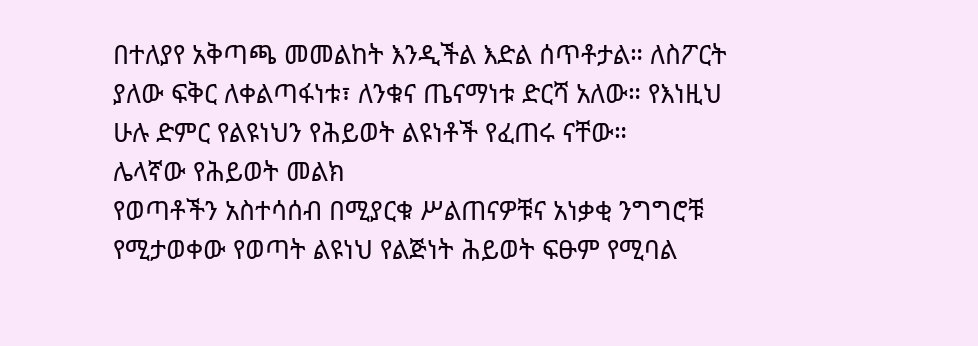በተለያየ አቅጣጫ መመልከት እንዲችል እድል ሰጥቶታል። ለስፖርት ያለው ፍቅር ለቀልጣፋነቱ፣ ለንቁና ጤናማነቱ ድርሻ አለው። የእነዚህ ሁሉ ድምር የልዩነህን የሕይወት ልዩነቶች የፈጠሩ ናቸው።
ሌላኛው የሕይወት መልክ
የወጣቶችን አስተሳሰብ በሚያርቁ ሥልጠናዎቹና አነቃቂ ንግግሮቹ የሚታወቀው የወጣት ልዩነህ የልጅነት ሕይወት ፍፁም የሚባል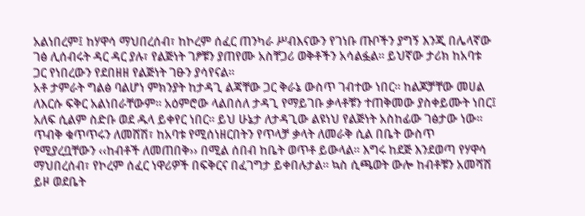አልነበረም፤ ከሃዋሳ ማህበረሰብ፣ ከኮረም ሰፈር ጠንካራ ሥብእናውን የገነቡ ጡቦችን ያግኝ እንጂ በሌላኛው ገፅ ሊሰብሩት ዳር ዳር ያሉ፣ የልጅነት ገፆቹን ያጠየሙ አስቸጋሪ ወቅቶችን አሳልፏል። ይህኛው ታሪክ ከአባቱ ጋር የነበረውን የደበዘዘ የልጅነት ገፁን ያሳየናል።
አቶ ታምራት ግልፅ ባልሆነ ምክንያት ከታዳጊ ልጃቸው ጋር ቅራኔ ውስጥ ገብተው ነበር። ከልጆቻቸው መሀል ለእርሱ ፍቅር አልነበራቸውም። አዕምሮው ላልበሰለ ታዳጊ የማይገቡ ቃላቶቹን ተጠቅመው ያስቀይሙት ነበር፤ አለፍ ሲልም ስድቡ ወደ ዱላ ይቀየር ነበር። ይህ ሁኔታ ለታዳጊው ልዩነህ የልጅነት አስከፊው ገፅታው ነው። ጥብቅ ቁጥጥሩን ለመሸሽ፣ ከአባቱ የሚሰነዘርበትን የጥላቻ ቃላት ለመራቅ ሲል በቤት ውስጥ የሚያረቧቸውን ‹‹ከብቶች ለመጠበቅ›› በሚል ሰበብ ከቤት ወጥቶ ይውላል። እግሩ ከደጅ እንደወጣ የሃዋሳ ማህበረሰብ፣ የኮረም ሰፈር ነዋሪዎች በፍቅርና በፈገግታ ይቀበሉታል። ኳስ ሲጫወት ውሎ ከብቶቹን አመሻሽ ይዞ ወደቤት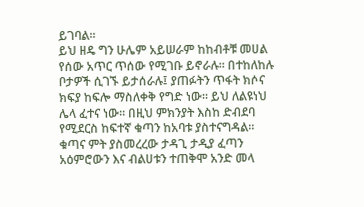ይገባል።
ይህ ዘዴ ግን ሁሌም አይሠራም ከከብቶቹ መሀል የሰው አጥር ጥሰው የሚገቡ ይኖራሉ። በተከለከሉ ቦታዎች ሲገኙ ይታሰራሉ፤ ያጠፉትን ጥፋት ክሶና ክፍያ ከፍሎ ማስለቀቅ የግድ ነው። ይህ ለልዩነህ ሌላ ፈተና ነው። በዚህ ምክንያት እስከ ድብደባ የሚደርስ ከፍተኛ ቁጣን ከአባቱ ያስተናግዳል። ቁጣና ምት ያስመረረው ታዳጊ ታዲያ ፈጣን አዕምሮውን እና ብልሀቱን ተጠቅሞ አንድ መላ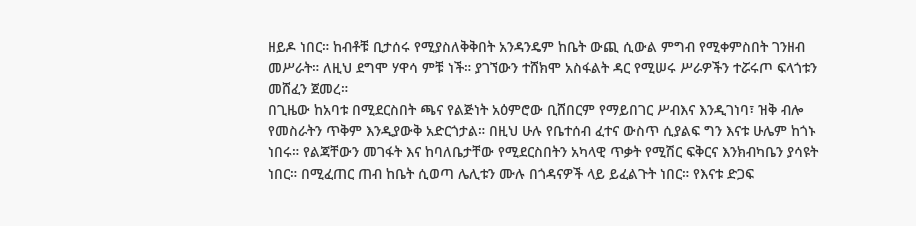ዘይዶ ነበር። ከብቶቹ ቢታሰሩ የሚያስለቅቅበት አንዳንዴም ከቤት ውጪ ሲውል ምግብ የሚቀምስበት ገንዘብ መሥራት። ለዚህ ደግሞ ሃዋሳ ምቹ ነች። ያገኘውን ተሸክሞ አስፋልት ዳር የሚሠሩ ሥራዎችን ተሯሩጦ ፍላጎቱን መሸፈን ጀመረ።
በጊዜው ከአባቱ በሚደርስበት ጫና የልጅነት አዕምሮው ቢሸበርም የማይበገር ሥብእና እንዲገነባ፣ ዝቅ ብሎ የመስራትን ጥቅም እንዲያውቅ አድርጎታል። በዚህ ሁሉ የቤተሰብ ፈተና ውስጥ ሲያልፍ ግን እናቱ ሁሌም ከጎኑ ነበሩ። የልጃቸውን መገፋት እና ከባለቤታቸው የሚደርስበትን አካላዊ ጥቃት የሚሽር ፍቅርና እንክብካቤን ያሳዩት ነበር። በሚፈጠር ጠብ ከቤት ሲወጣ ሌሊቱን ሙሉ በጎዳናዎች ላይ ይፈልጉት ነበር። የእናቱ ድጋፍ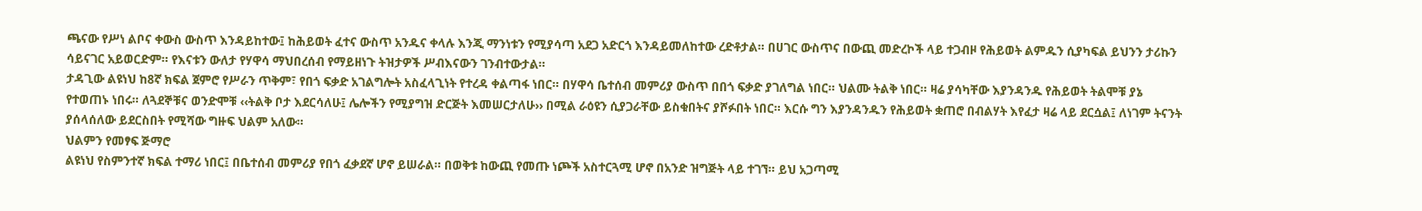ጫናው የሥነ ልቦና ቀውስ ውስጥ እንዳይከተው፤ ከሕይወት ፈተና ውስጥ አንዱና ቀላሉ እንጂ ማንነቱን የሚያሳጣ አደጋ አድርጎ እንዳይመለከተው ረድቶታል። በሀገር ውስጥና በውጪ መድረኮች ላይ ተጋብዞ የሕይወት ልምዱን ሲያካፍል ይህንን ታሪኩን ሳይናገር አይወርድም። የእናቱን ውለታ የሃዋሳ ማህበረሰብ የማይዘነጉ ትዝታዎች ሥብእናውን ገንብተውታል።
ታዳጊው ልዩነህ ከ8ኛ ክፍል ጀምሮ የሥራን ጥቅም፣ የበጎ ፍቃድ አገልግሎት አስፈላጊነት የተረዳ ቀልጣፋ ነበር። በሃዋሳ ቤተሰብ መምሪያ ውስጥ በበጎ ፍቃድ ያገለግል ነበር። ህልሙ ትልቅ ነበር። ዛሬ ያሳካቸው እያንዳንዱ የሕይወት ትልሞቹ ያኔ የተወጠኑ ነበሩ። ለጓደኞቹና ወንድሞቹ ‹‹ትልቅ ቦታ እደርሳለሁ፤ ሌሎችን የሚያግዝ ድርጅት እመሠርታለሁ›› በሚል ራዕዩን ሲያጋራቸው ይስቁበትና ያሾፉበት ነበር። እርሱ ግን እያንዳንዱን የሕይወት ቋጠሮ በብልሃት እየፈታ ዛሬ ላይ ደርሷል፤ ለነገም ትናንት ያሰላሰለው ይደርስበት የሚሻው ግዙፍ ህልም አለው።
ህልምን የመፃፍ ጅማሮ
ልዩነህ የስምንተኛ ክፍል ተማሪ ነበር፤ በቤተሰብ መምሪያ የበጎ ፈቃደኛ ሆኖ ይሠራል። በወቅቱ ከውጪ የመጡ ነጮች አስተርጓሚ ሆኖ በአንድ ዝግጅት ላይ ተገኘ። ይህ አጋጣሚ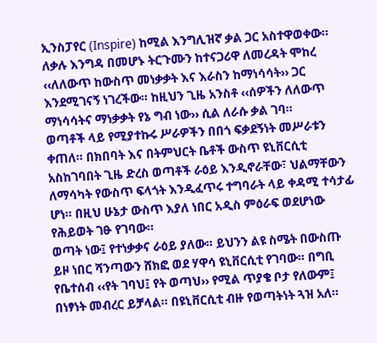ኢንስፓየር (Inspire) ከሚል እንግሊዝኛ ቃል ጋር አስተዋወቀው። ለቃሉ እንግዳ በመሆኑ ትርጉሙን ከተናጋሪዋ ለመረዳት ሞከረ ‹‹ለለውጥ ከውስጥ መነቃቃት እና እራስን ከማነሳሳት›› ጋር እንደሚገናኝ ነገረችው። ከዚህን ጊዜ አንስቶ ‹‹ሰዎችን ለለውጥ ማነሳሳትና ማነቃቃት የኔ ግብ ነው›› ሲል ለራሱ ቃል ገባ።
ወጣቶች ላይ የሚያተኩሩ ሥራዎችን በበጎ ፍቃደኝነት መሥራቱን ቀጠለ። በክበባት እና በትምህርት ቤቶች ውስጥ ዩኒቨርሲቲ አስከገባበት ጊዜ ድረስ ወጣቶች ራዕይ እንዲኖራቸው፣ ህልማቸውን ለማሳካት የውስጥ ፍላጎት እንዲፈጥሩ ተግባራት ላይ ቀዳሚ ተሳታፊ ሆነ። በዚህ ሁኔታ ውስጥ እያለ ነበር አዲስ ምዕራፍ ወደሆነው የሕይወት ገፁ የገባው።
ወጣት ነው፤ የተነቃቃና ራዕይ ያለው። ይህንን ልዩ ስሜት በውስጡ ይዞ ነበር ሻንጣውን ሸክፎ ወደ ሃዋሳ ዩኒቨርሲቲ የገባው። በግቢ የቤተሰብ ‹‹የት ገባህ፤ የት ወጣህ›› የሚል ጥያቄ ቦታ የለውም፤ በነፃነት መብረር ይቻላል። በዩኒቨርሲቲ ብዙ የወጣትነት ጓዝ አለ።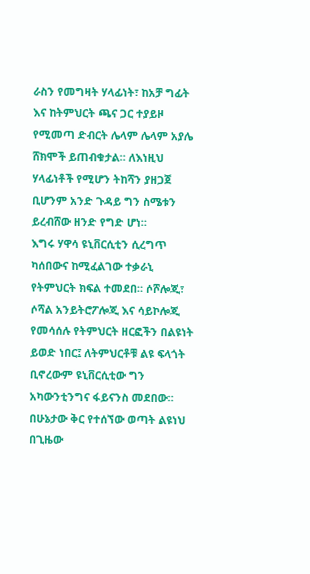ራስን የመግዛት ሃላፊነት፣ ከአቻ ግፊት እና ከትምህርት ጫና ጋር ተያይዞ የሚመጣ ድብርት ሌላም ሌላም አያሌ ሸክሞች ይጠብቁታል። ለእነዚህ ሃላፊነቶች የሚሆን ትከሻን ያዘጋጀ ቢሆንም አንድ ጉዳይ ግን ስሜቱን ይረብሸው ዘንድ የግድ ሆነ።
እግሩ ሃዋሳ ዩኒቨርሲቲን ሲረግጥ ካሰበውና ከሚፈልገው ተቃራኒ የትምህርት ክፍል ተመደበ። ሶሾሎጂ፣ ሶሻል አንይትሮፖሎጂ እና ሳይኮሎጂ የመሳሰሉ የትምህርት ዘርፎችን በልዩነት ይወድ ነበር፤ ለትምህርቶቹ ልዩ ፍላጎት ቢኖረውም ዩኒቨርሲቲው ግን አካውንቲንግና ፋይናንስ መደበው።
በሁኔታው ቅር የተሰኘው ወጣት ልዩነህ በጊዜው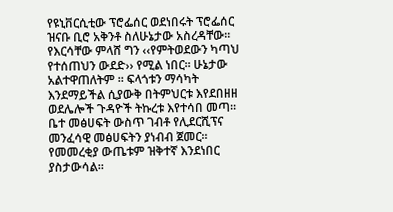የዩኒቨርሲቲው ፕሮፌሰር ወደነበሩት ፕሮፌሰር ዝናቡ ቢሮ አቅንቶ ስለሁኔታው አስረዳቸው። የእርሳቸው ምላሸ ግን ‹‹የምትወደውን ካጣህ የተሰጠህን ውደድ›› የሚል ነበር። ሁኔታው አልተዋጠለትም ። ፍላጎቱን ማሳካት እንደማይችል ሲያውቅ በትምህርቱ እየደበዘዘ ወደሌሎች ጉዳዮች ትኩረቱ እየተሳበ መጣ። ቤተ መፅሀፍት ውስጥ ገብቶ የሊደርሺፕና መንፈሳዊ መፅሀፍትን ያነብብ ጀመር። የመመረቂያ ውጤቱም ዝቅተኛ እንደነበር ያስታውሳል።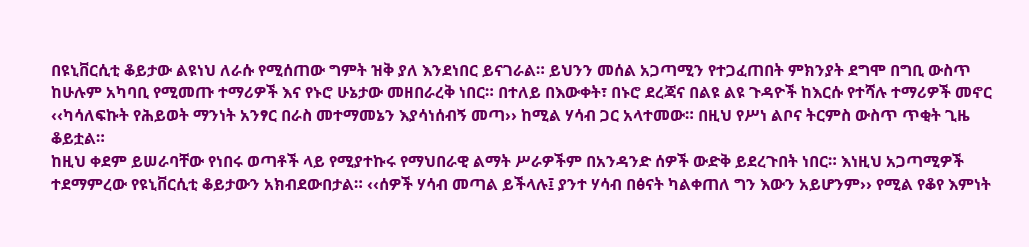በዩኒቨርሲቲ ቆይታው ልዩነህ ለራሱ የሚሰጠው ግምት ዝቅ ያለ እንደነበር ይናገራል። ይህንን መሰል አጋጣሚን የተጋፈጠበት ምክንያት ደግሞ በግቢ ውስጥ ከሁሉም አካባቢ የሚመጡ ተማሪዎች እና የኑሮ ሁኔታው መዘበራረቅ ነበር። በተለይ በእውቀት፣ በኑሮ ደረጃና በልዩ ልዩ ጉዳዮች ከእርሱ የተሻሉ ተማሪዎች መኖር ‹‹ካሳለፍኩት የሕይወት ማንነት አንፃር በራስ መተማመኔን እያሳነሰብኝ መጣ›› ከሚል ሃሳብ ጋር አላተመው። በዚህ የሥነ ልቦና ትርምስ ውስጥ ጥቂት ጊዜ ቆይቷል።
ከዚህ ቀደም ይሠራባቸው የነበሩ ወጣቶች ላይ የሚያተኩሩ የማህበራዊ ልማት ሥራዎችም በአንዳንድ ሰዎች ውድቅ ይደረጉበት ነበር። እነዚህ አጋጣሚዎች ተደማምረው የዩኒቨርሲቲ ቆይታውን አክብደውበታል። ‹‹ሰዎች ሃሳብ መጣል ይችላሉ፤ ያንተ ሃሳብ በፅናት ካልቀጠለ ግን እውን አይሆንም›› የሚል የቆየ እምነት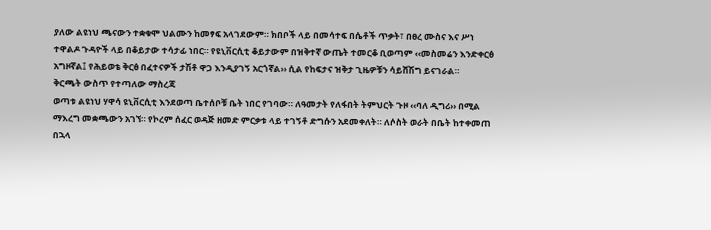ያለው ልዩነህ ጫናውን ተቋቁሞ ህልሙን ከመፃፍ አላገደውም። ክበቦች ላይ በመሳተፍ በሴቶች ጥቃት፣ በፀረ ሙስና እና ሥነ ተዋልዶ ጉዳዮች ላይ በቆይታው ተሳታፊ ነበር። የዩኒቨርሲቲ ቆይታውም በዝቅተኛ ውጤት ተመርቆ ቢወጣም ‹‹መስመሬን እንድቀርፅ አግዞኛል፤ የሕይወቴ ቅርፅ በፈተናዎች ታሽቶ ዋጋ እንዲያገኝ አርጎኛል›› ሲል የከፍታና ዝቅታ ጊዜዎቹን ሳይሸሽግ ይናገራል።
ቅርጫት ውስጥ የተጣለው ማስረጃ
ወጣቱ ልዩነህ ሃዋሳ ዩኒቨርሲቲ እንደወጣ ቤተሰቦቹ ቤት ነበር የገባው። ለዓመታት የለፋበት ትምህርት ጉዞ ‹‹ባለ ዲግሪ›› በሚል ማእረግ መቋጫውን አገኘ። የኮረም ሰፈር ወዳጅ ዘመድ ምርቃቱ ላይ ተገኝቶ ድግሱን አደመቀለት። ለሶስት ወራት በቤት ከተቀመጠ በኋላ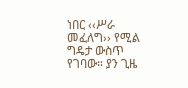ነበር ‹‹ሥራ መፈለግ›› የሚል ግዴታ ውስጥ የገባው። ያን ጊዜ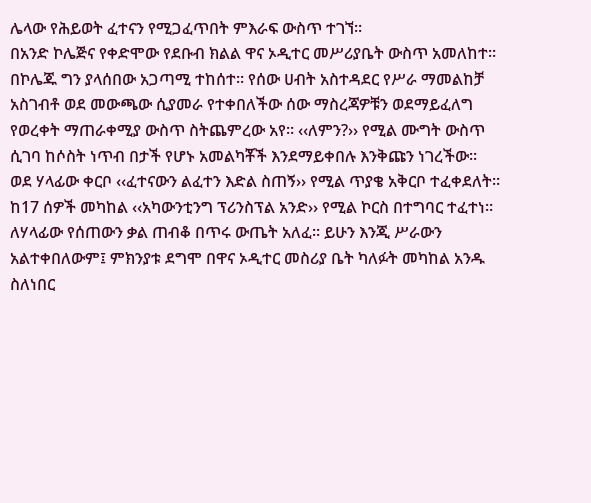ሌላው የሕይወት ፈተናን የሚጋፈጥበት ምእራፍ ውስጥ ተገኘ።
በአንድ ኮሌጅና የቀድሞው የደቡብ ክልል ዋና ኦዲተር መሥሪያቤት ውስጥ አመለከተ። በኮሌጁ ግን ያላሰበው አጋጣሚ ተከሰተ። የሰው ሀብት አስተዳደር የሥራ ማመልከቻ አስገብቶ ወደ መውጫው ሲያመራ የተቀበለችው ሰው ማስረጃዎቹን ወደማይፈለግ የወረቀት ማጠራቀሚያ ውስጥ ስትጨምረው አየ። ‹‹ለምን?›› የሚል ሙግት ውስጥ ሲገባ ከሶስት ነጥብ በታች የሆኑ አመልካቾች እንደማይቀበሉ እንቅጩን ነገረችው።
ወደ ሃላፊው ቀርቦ ‹‹ፈተናውን ልፈተን እድል ስጠኝ›› የሚል ጥያቄ አቅርቦ ተፈቀደለት። ከ17 ሰዎች መካከል ‹‹አካውንቲንግ ፕሪንስፕል አንድ›› የሚል ኮርስ በተግባር ተፈተነ። ለሃላፊው የሰጠውን ቃል ጠብቆ በጥሩ ውጤት አለፈ። ይሁን እንጂ ሥራውን አልተቀበለውም፤ ምክንያቱ ደግሞ በዋና ኦዲተር መስሪያ ቤት ካለፉት መካከል አንዱ ስለነበር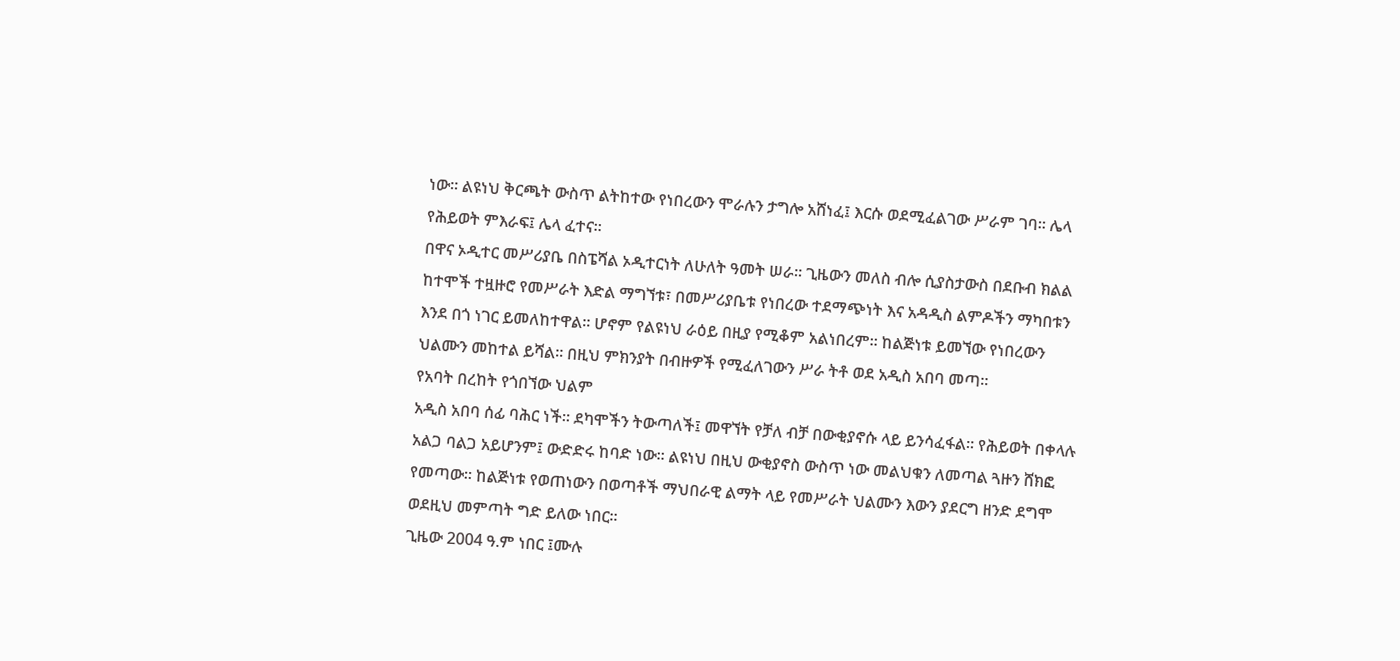ነው። ልዩነህ ቅርጫት ውስጥ ልትከተው የነበረውን ሞራሉን ታግሎ አሸነፈ፤ እርሱ ወደሚፈልገው ሥራም ገባ። ሌላ የሕይወት ምእራፍ፤ ሌላ ፈተና።
በዋና ኦዲተር መሥሪያቤ በስፔሻል ኦዲተርነት ለሁለት ዓመት ሠራ። ጊዜውን መለስ ብሎ ሲያስታውስ በደቡብ ክልል ከተሞች ተዟዙሮ የመሥራት እድል ማግኘቱ፣ በመሥሪያቤቱ የነበረው ተደማጭነት እና አዳዲስ ልምዶችን ማካበቱን እንደ በጎ ነገር ይመለከተዋል። ሆኖም የልዩነህ ራዕይ በዚያ የሚቆም አልነበረም። ከልጅነቱ ይመኘው የነበረውን ህልሙን መከተል ይሻል። በዚህ ምክንያት በብዙዎች የሚፈለገውን ሥራ ትቶ ወደ አዲስ አበባ መጣ።
የአባት በረከት የጎበኘው ህልም
አዲስ አበባ ሰፊ ባሕር ነች። ደካሞችን ትውጣለች፤ መዋኘት የቻለ ብቻ በውቂያኖሱ ላይ ይንሳፈፋል። የሕይወት በቀላሉ አልጋ ባልጋ አይሆንም፤ ውድድሩ ከባድ ነው። ልዩነህ በዚህ ውቂያኖስ ውስጥ ነው መልህቁን ለመጣል ጓዙን ሸክፎ የመጣው። ከልጅነቱ የወጠነውን በወጣቶች ማህበራዊ ልማት ላይ የመሥራት ህልሙን እውን ያደርግ ዘንድ ደግሞ ወደዚህ መምጣት ግድ ይለው ነበር።
ጊዜው 2004 ዓ.ም ነበር ፤ሙሉ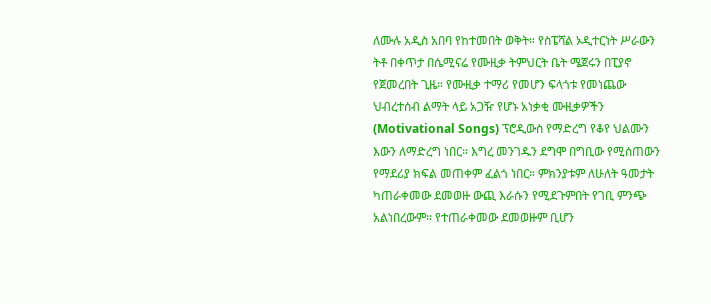ለሙሉ አዲስ አበባ የከተመበት ወቅት። የስፔሻል ኦዲተርነት ሥራውን ትቶ በቀጥታ በሴሚናሬ የሙዚቃ ትምህርት ቤት ሜጀሩን በፒያኖ የጀመረበት ጊዜ። የሙዚቃ ተማሪ የመሆን ፍላጎቱ የመነጨው ህብረተሰብ ልማት ላይ አጋዥ የሆኑ አነቃቂ ሙዚቃዎችን (Motivational Songs) ፕሮዲውስ የማድረግ የቆየ ህልሙን እውን ለማድረግ ነበር። እግረ መንገዱን ደግሞ በግቢው የሚሰጠውን የማደሪያ ክፍል መጠቀም ፈልጎ ነበር። ምክንያቱም ለሁለት ዓመታት ካጠራቀመው ደመወዙ ውጪ እራሱን የሚደጉምበት የገቢ ምንጭ አልነበረውም። የተጠራቀመው ደመወዙም ቢሆን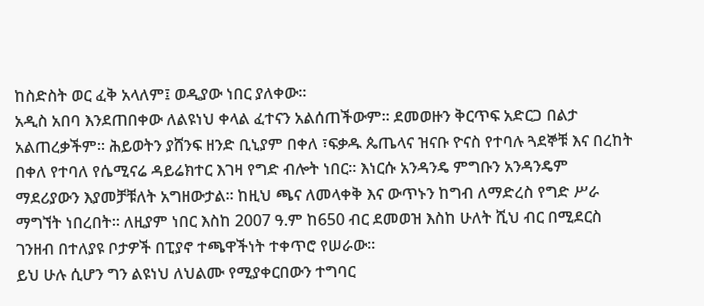ከስድስት ወር ፈቅ አላለም፤ ወዲያው ነበር ያለቀው።
አዲስ አበባ እንደጠበቀው ለልዩነህ ቀላል ፈተናን አልሰጠችውም። ደመወዙን ቅርጥፍ አድርጋ በልታ አልጠረቃችም። ሕይወትን ያሸንፍ ዘንድ ቢኒያም በቀለ ፣ፍቃዱ ጴጤላና ዝናቡ ዮናስ የተባሉ ጓደኞቹ እና በረከት በቀለ የተባለ የሴሚናሬ ዳይሬክተር እገዛ የግድ ብሎት ነበር። እነርሱ አንዳንዴ ምግቡን አንዳንዴም ማደሪያውን እያመቻቹለት አግዘውታል። ከዚህ ጫና ለመላቀቅ እና ውጥኑን ከግብ ለማድረስ የግድ ሥራ ማግኘት ነበረበት። ለዚያም ነበር እስከ 2007 ዓ.ም ከ650 ብር ደመወዝ እስከ ሁለት ሺህ ብር በሚደርስ ገንዘብ በተለያዩ ቦታዎች በፒያኖ ተጫዋችነት ተቀጥሮ የሠራው።
ይህ ሁሉ ሲሆን ግን ልዩነህ ለህልሙ የሚያቀርበውን ተግባር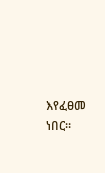እየፈፀመ ነበር።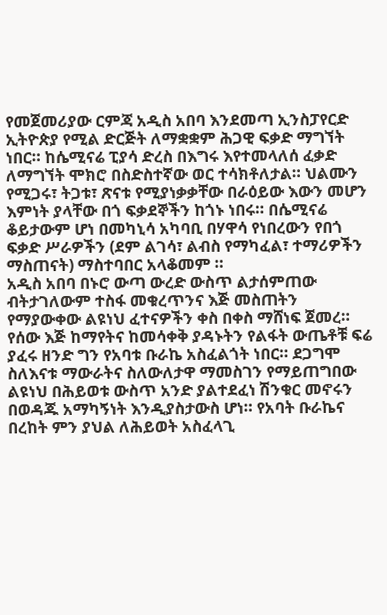የመጀመሪያው ርምጃ አዲስ አበባ እንደመጣ ኢንስፓየርድ ኢትዮጵያ የሚል ድርጅት ለማቋቋም ሕጋዊ ፍቃድ ማግኘት ነበር። ከሴሚናሬ ፒያሳ ድረስ በእግሩ እየተመላለሰ ፈቃድ ለማግኘት ሞክሮ በስድስተኛው ወር ተሳክቶለታል። ህልሙን የሚጋሩ፣ ትጋቱ፣ ጽናቱ የሚያነቃቃቸው በራዕይው እውን መሆን እምነት ያላቸው በጎ ፍቃደኞችን ከጎኑ ነበሩ። በሴሚናሬ ቆይታውም ሆነ በመካኒሳ አካባቢ በሃዋሳ የነበረውን የበጎ ፍቃድ ሥራዎችን (ደም ልገሳ፣ ልብስ የማካፈል፣ ተማሪዎችን ማስጠናት) ማስተባበር አላቆመም ።
አዲስ አበባ በኑሮ ውጣ ውረድ ውስጥ ልታሰምጠው ብትታገለውም ተስፋ መቁረጥንና እጅ መስጠትን የማያውቀው ልዩነህ ፈተናዎችን ቀስ በቀስ ማሸነፍ ጀመረ። የሰው እጅ ከማየትና ከመሳቀቅ ያዳኑትን የልፋት ውጤቶቹ ፍሬ ያፈሩ ዘንድ ግን የአባቱ ቡራኬ አስፈልጎት ነበር። ደጋግሞ ስለእናቱ ማውራትና ስለውለታዋ ማመስገን የማይጠግበው ልዩነህ በሕይወቱ ውስጥ አንድ ያልተደፈነ ሽንቁር መኖሩን በወዳጁ አማካኝነት እንዲያስታውስ ሆነ። የአባት ቡራኬና በረከት ምን ያህል ለሕይወት አስፈላጊ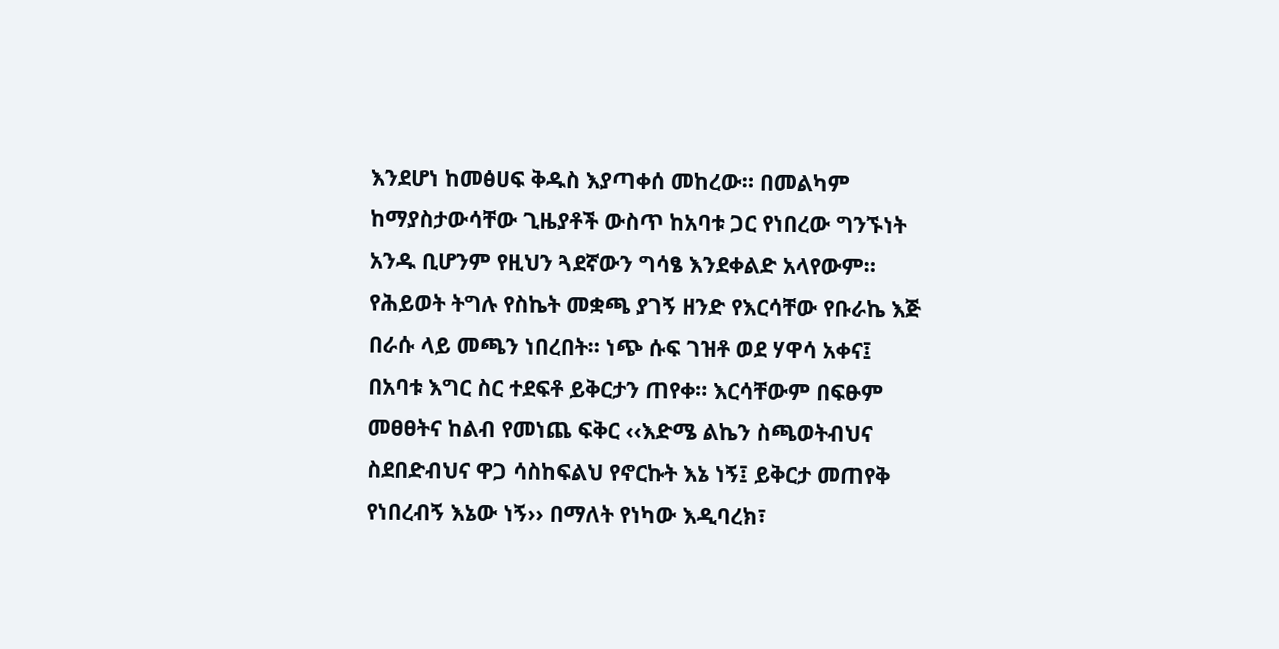እንደሆነ ከመፅሀፍ ቅዱስ እያጣቀሰ መከረው። በመልካም ከማያስታውሳቸው ጊዜያቶች ውስጥ ከአባቱ ጋር የነበረው ግንኙነት አንዱ ቢሆንም የዚህን ጓደኛውን ግሳፄ እንደቀልድ አላየውም። የሕይወት ትግሉ የስኬት መቋጫ ያገኝ ዘንድ የእርሳቸው የቡራኬ እጅ በራሱ ላይ መጫን ነበረበት። ነጭ ሱፍ ገዝቶ ወደ ሃዋሳ አቀና፤ በአባቱ እግር ስር ተደፍቶ ይቅርታን ጠየቀ። እርሳቸውም በፍፁም መፀፀትና ከልብ የመነጨ ፍቅር ‹‹እድሜ ልኬን ስጫወትብህና ስደበድብህና ዋጋ ሳስከፍልህ የኖርኩት እኔ ነኝ፤ ይቅርታ መጠየቅ የነበረብኝ እኔው ነኝ›› በማለት የነካው እዲባረክ፣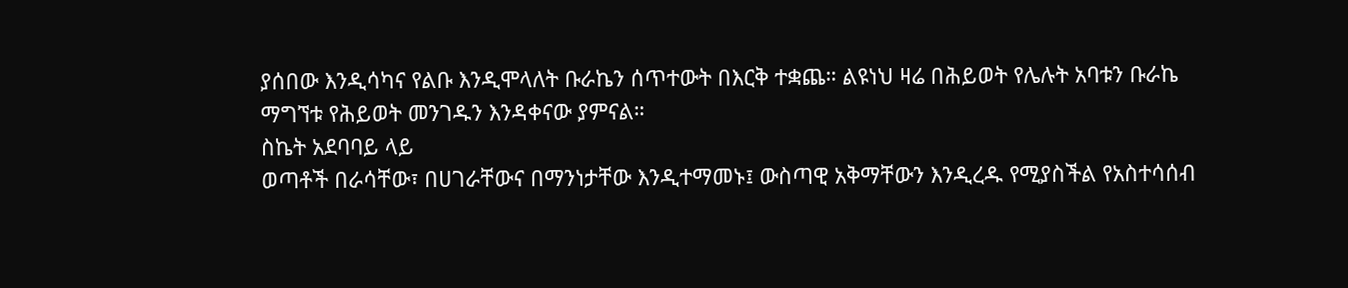ያሰበው እንዲሳካና የልቡ እንዲሞላለት ቡራኬን ሰጥተውት በእርቅ ተቋጨ። ልዩነህ ዛሬ በሕይወት የሌሉት አባቱን ቡራኬ ማግኘቱ የሕይወት መንገዱን እንዳቀናው ያምናል።
ስኬት አደባባይ ላይ
ወጣቶች በራሳቸው፣ በሀገራቸውና በማንነታቸው እንዲተማመኑ፤ ውስጣዊ አቅማቸውን እንዲረዱ የሚያስችል የአስተሳሰብ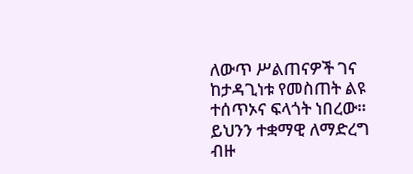ለውጥ ሥልጠናዎች ገና ከታዳጊነቱ የመስጠት ልዩ ተሰጥኦና ፍላጎት ነበረው። ይህንን ተቋማዊ ለማድረግ ብዙ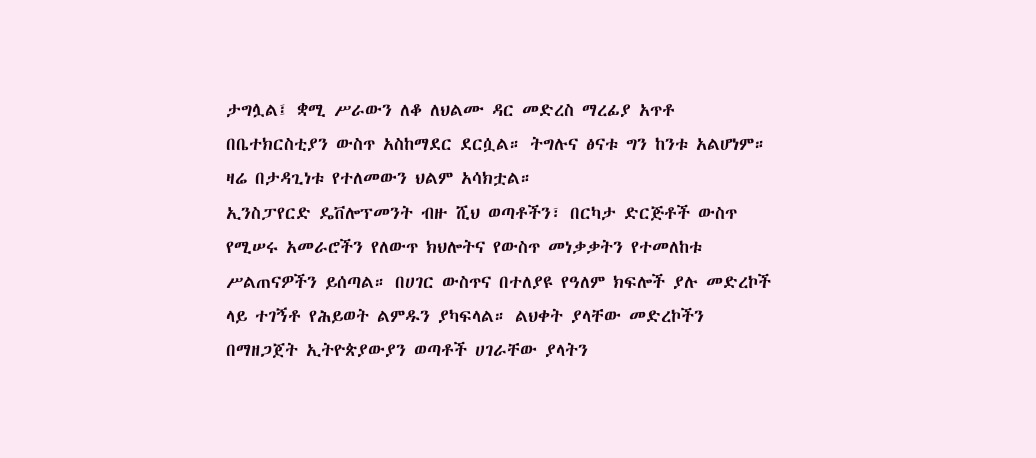ታግሏል፤ ቋሚ ሥራውን ለቆ ለህልሙ ዳር መድረስ ማረፊያ አጥቶ በቤተክርስቲያን ውስጥ አስከማደር ደርሷል። ትግሉና ፅናቱ ግን ከንቱ አልሆነም። ዛሬ በታዳጊነቱ የተለመውን ህልም አሳክቷል።
ኢንስፓየርድ ዴቨሎፕመንት ብዙ ሺህ ወጣቶችን፣ በርካታ ድርጅቶች ውስጥ የሚሠሩ አመራሮችን የለውጥ ክህሎትና የውስጥ መነቃቃትን የተመለከቱ ሥልጠናዎችን ይሰጣል። በሀገር ውስጥና በተለያዩ የዓለም ክፍሎች ያሉ መድረኮች ላይ ተገኝቶ የሕይወት ልምዱን ያካፍላል። ልህቀት ያላቸው መድረኮችን በማዘጋጀት ኢትዮጵያውያን ወጣቶች ሀገራቸው ያላትን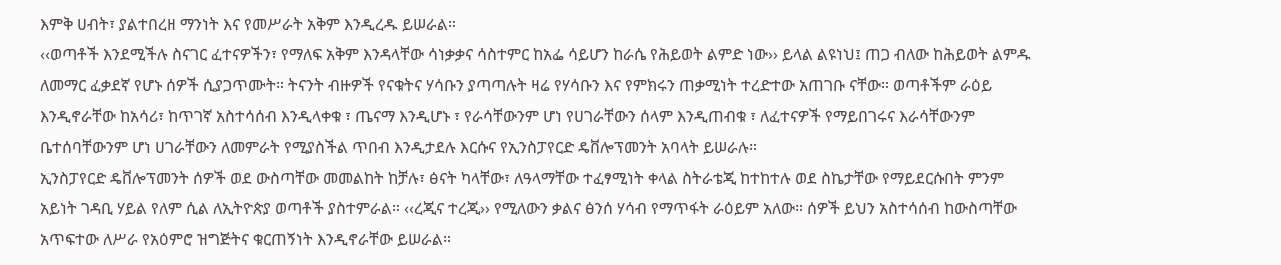እምቅ ሀብት፣ ያልተበረዘ ማንነት እና የመሥራት አቅም እንዲረዱ ይሠራል።
‹‹ወጣቶች እንደሚችሉ ስናገር ፈተናዎችን፣ የማለፍ አቅም እንዳላቸው ሳነቃቃና ሳስተምር ከአፌ ሳይሆን ከራሴ የሕይወት ልምድ ነው›› ይላል ልዩነህ፤ ጠጋ ብለው ከሕይወት ልምዱ ለመማር ፈቃደኛ የሆኑ ሰዎች ሲያጋጥሙት። ትናንት ብዙዎች የናቁትና ሃሳቡን ያጣጣሉት ዛሬ የሃሳቡን እና የምክሩን ጠቃሚነት ተረድተው አጠገቡ ናቸው። ወጣቶችም ራዕይ እንዲኖራቸው ከአሳሪ፣ ከጥገኛ አስተሳሰብ እንዲላቀቁ ፣ ጤናማ እንዲሆኑ ፣ የራሳቸውንም ሆነ የሀገራቸውን ሰላም እንዲጠብቁ ፣ ለፈተናዎች የማይበገሩና እራሳቸውንም ቤተሰባቸውንም ሆነ ሀገራቸውን ለመምራት የሚያስችል ጥበብ እንዲታደሉ እርሱና የኢንስፓየርድ ዴቨሎፕመንት አባላት ይሠራሉ።
ኢንስፓየርድ ዴቨሎፕመንት ሰዎች ወደ ውስጣቸው መመልከት ከቻሉ፣ ፅናት ካላቸው፣ ለዓላማቸው ተፈፃሚነት ቀላል ስትራቴጂ ከተከተሉ ወደ ስኬታቸው የማይደርሱበት ምንም አይነት ገዳቢ ሃይል የለም ሲል ለኢትዮጵያ ወጣቶች ያስተምራል። ‹‹ረጂና ተረጂ›› የሚለውን ቃልና ፅንሰ ሃሳብ የማጥፋት ራዕይም አለው። ሰዎች ይህን አስተሳሰብ ከውስጣቸው አጥፍተው ለሥራ የአዕምሮ ዝግጅትና ቁርጠኝነት እንዲኖራቸው ይሠራል።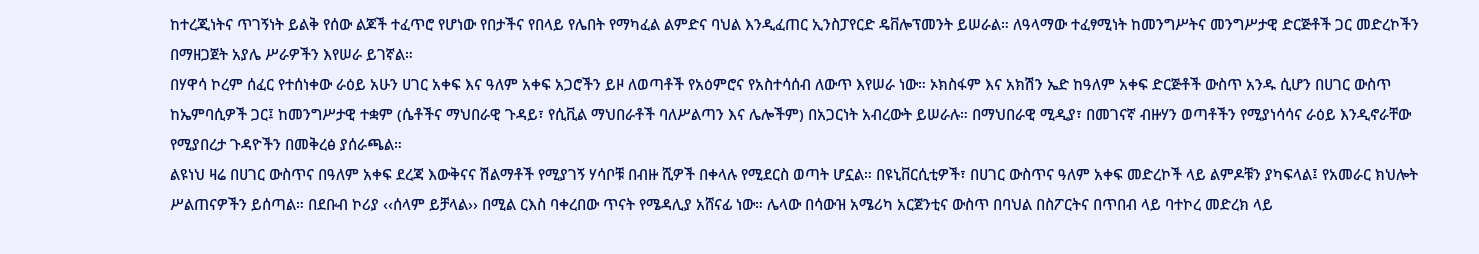ከተረጂነትና ጥገኝነት ይልቅ የሰው ልጆች ተፈጥሮ የሆነው የበታችና የበላይ የሌበት የማካፈል ልምድና ባህል እንዲፈጠር ኢንስፓየርድ ዴቨሎፕመንት ይሠራል። ለዓላማው ተፈፃሚነት ከመንግሥትና መንግሥታዊ ድርጅቶች ጋር መድረኮችን በማዘጋጀት አያሌ ሥራዎችን እየሠራ ይገኛል።
በሃዋሳ ኮረም ሰፈር የተሰነቀው ራዕይ አሁን ሀገር አቀፍ እና ዓለም አቀፍ አጋሮችን ይዞ ለወጣቶች የአዕምሮና የአስተሳሰብ ለውጥ እየሠራ ነው። ኦክስፋም እና አክሽን ኤድ ከዓለም አቀፍ ድርጅቶች ውስጥ አንዱ ሲሆን በሀገር ውስጥ ከኤምባሲዎች ጋር፤ ከመንግሥታዊ ተቋም (ሴቶችና ማህበራዊ ጉዳይ፣ የሲቪል ማህበራቶች ባለሥልጣን እና ሌሎችም) በአጋርነት አብረውት ይሠራሉ። በማህበራዊ ሚዲያ፣ በመገናኛ ብዙሃን ወጣቶችን የሚያነሳሳና ራዕይ እንዲኖራቸው የሚያበረታ ጉዳዮችን በመቅረፅ ያሰራጫል።
ልዩነህ ዛሬ በሀገር ውስጥና በዓለም አቀፍ ደረጃ እውቅናና ሽልማቶች የሚያገኝ ሃሳቦቹ በብዙ ሺዎች በቀላሉ የሚደርስ ወጣት ሆኗል። በዩኒቨርሲቲዎች፣ በሀገር ውስጥና ዓለም አቀፍ መድረኮች ላይ ልምዶቹን ያካፍላል፤ የአመራር ክህሎት ሥልጠናዎችን ይሰጣል። በደቡብ ኮሪያ ‹‹ሰላም ይቻላል›› በሚል ርእስ ባቀረበው ጥናት የሜዳሊያ አሸናፊ ነው። ሌላው በሳውዝ አሜሪካ አርጀንቲና ውስጥ በባህል በስፖርትና በጥበብ ላይ ባተኮረ መድረክ ላይ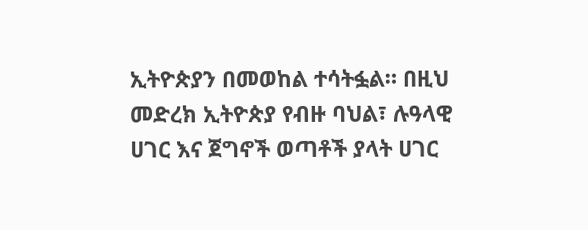ኢትዮጵያን በመወከል ተሳትፏል። በዚህ መድረክ ኢትዮጵያ የብዙ ባህል፣ ሉዓላዊ ሀገር እና ጀግኖች ወጣቶች ያላት ሀገር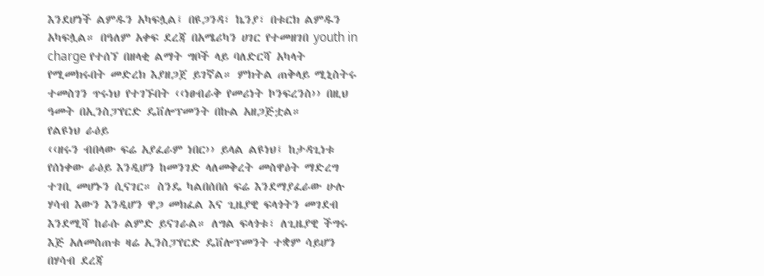እንደሆነች ልምዱን አካፍሏል፤ በዩጋንዳ፣ ኬንያ፣ በቱርክ ልምዱን አካፍሏል። በዓለም አቀፍ ደረጃ በአሜሪካን ሀገር የተመዘገበ youth in charge የተሰኘ በዘላቂ ልማት ግቦች ላይ ባለድርሻ አካላት የሚመክሩበት መድረክ እያዘጋጀ ይገኛል። ምክትል ጠቅላይ ሚኒስትሩ ተመስገን ጥሩነህ የተገኙበት ‹‹ነፀብራቅ የመሪነት ኮንፍረንስ›› በዚህ ዓመት በኢንስፓየርድ ዴቨሎፕመንት በኩል አዘጋጅቷል።
የልዩነህ ራዕይ
‹‹ዘሩን ብበላው ፍሬ አያፈራም ነበር›› ይላል ልዩነህ፤ ከታዳጊነቱ የሰነቀው ራዕይ እንዲሆን ከመንገድ ላለመቅረት መስዋዕት ማድረግ ተገቢ መሆኑን ሲናገር። ስንዴ ካልበሰበሰ ፍሬ እንደማያፈራው ሁሉ ሃሳብ እውን እንዲሆን ዋጋ መክፈል እና ጊዜያዊ ፍላጎትን መገደብ እንደሚሻ ከራሱ ልምድ ይናገራል። ለግል ፍላጎቱ፣ ለጊዜያዊ ችግሩ እጅ አለመስጠቱ ዛሬ ኢንስፓየርድ ዴቨሎፕመንት ተቋም ሳይሆን በሃሳብ ደረጃ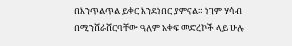በእንጥልጥል ይቀር እንደነበር ያምናል። ነገም ሃሳብ በሚንሸራሸርባቸው ዓለም አቀፍ መድረኮች ላይ ሁሉ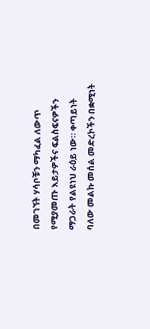በመገኘት ሃሳቦቹን ማካፈል ለውጥ የሚያመጡ እይታዎችና ፍልስፍናዎችን ማጋራት የልዩነህ ራዕይ ነው። ቀጣይነት ባለው መልኩ መሰል መድረኮችን በቋሚነት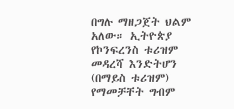በግሉ ማዘጋጀት ህልም አለው። ኢትዮጵያ የኮንፍረንስ ቱሪዝም መዳረሻ እንድትሆን (በማይስ ቱሪዝም) የማመቻቸት ግብም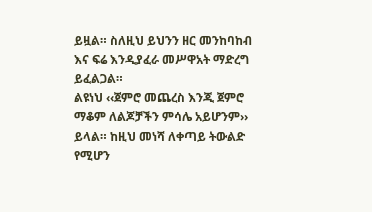ይዟል። ስለዚህ ይህንን ዘር መንከባከብ እና ፍሬ እንዲያፈራ መሥዋአት ማድረግ ይፈልጋል።
ልዩነህ ‹‹ጀምሮ መጨረስ እንጂ ጀምሮ ማቆም ለልጆቻችን ምሳሌ አይሆንም›› ይላል። ከዚህ መነሻ ለቀጣይ ትውልድ የሚሆን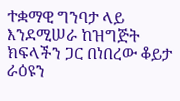ተቋማዊ ግንባታ ላይ እንደሚሠራ ከዝግጅት ክፍላችን ጋር በነበረው ቆይታ ራዕዩን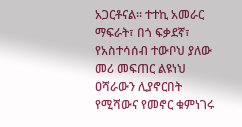አጋርቶናል። ተተኪ አመራር ማፍራት፣ በጎ ፍቃደኛ፣ የአስተሳሰብ ተውቦህ ያለው መሪ መፍጠር ልዩነህ ዐሻራውን ሊያኖርበት የሚሻውና የመኖር ቁምነገሩ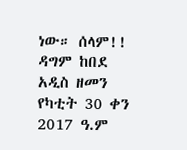ነው። ሰላም!!
ዳግም ከበደ
አዲስ ዘመን የካቲት 30 ቀን 2017 ዓ.ም